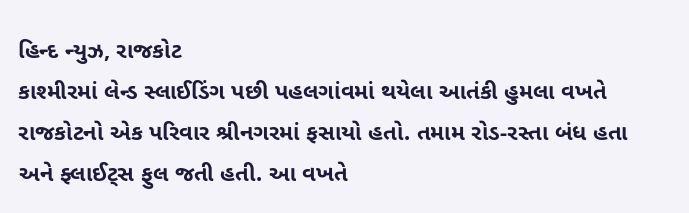હિન્દ ન્યુઝ, રાજકોટ
કાશ્મીરમાં લેન્ડ સ્લાઈડિંગ પછી પહલગાંવમાં થયેલા આતંકી હુમલા વખતે રાજકોટનો એક પરિવાર શ્રીનગરમાં ફસાયો હતો. તમામ રોડ-રસ્તા બંધ હતા અને ફ્લાઈટ્સ ફુલ જતી હતી. આ વખતે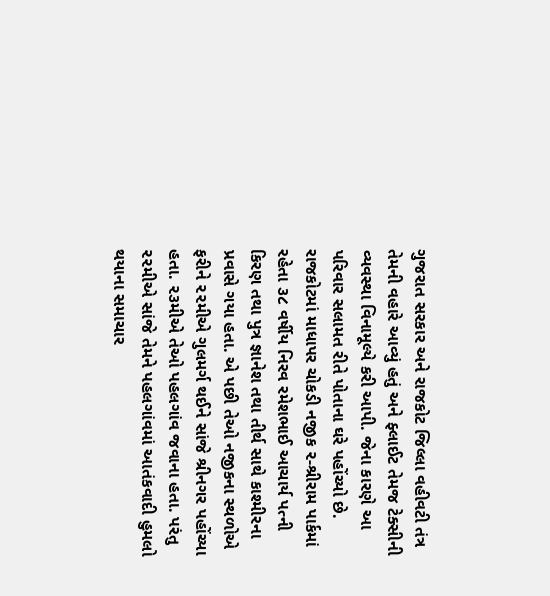ગુજરાત સરકાર અને રાજકોટ જિલ્લા વહીવટી તંત્ર તેમની વહારે આવ્યું હતું અને ફ્લાઈટ તેમજ ટેક્સીની વ્યવસ્થા વિનામૂલ્યે કરી આપી. જેના કારણે આ પરિવાર સલામત રીતે પોતાના ઘરે પહોંચ્યો છે.
રાજકોટમાં માધાપર ચોકડી નજીક ૨-શ્રીરામ પાર્કમાં રહેતા ૩૮ વર્ષીય નિરવ રમેશભાઈ આચાર્ય પત્ની કિરણ તથા પુત્ર જ્ઞાનેશ તથા તીર્થ સાથે કાશ્મીરના પ્રવાસે ગયા હતા. એ પછી તેઓ નજીકના સ્થળોએ ફરીને ૨૨મીએ ગુલમર્ગ થઈને સાંજે શ્રીનગર પહોંચ્યા હતા. ૨૩મીએ તેઓ પહલગાંવ જવાના હતા. પરંતુ ૨૨મીએ સાંજે તેમને પહલગાંવમાં આતંકવાદી હુમલો થયાના સમાચાર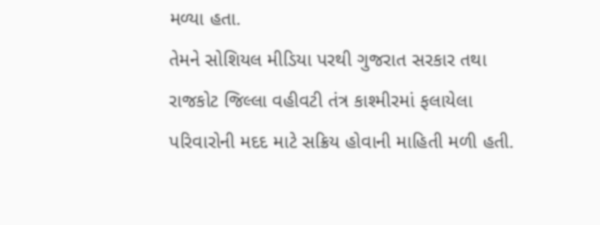મળ્યા હતા.
તેમને સોશિયલ મીડિયા પરથી ગુજરાત સરકાર તથા રાજકોટ જિલ્લા વહીવટી તંત્ર કાશ્મીરમાં ફલાયેલા પરિવારોની મદદ માટે સક્રિય હોવાની માહિતી મળી હતી.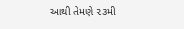આથી તેમણે ૨૩મી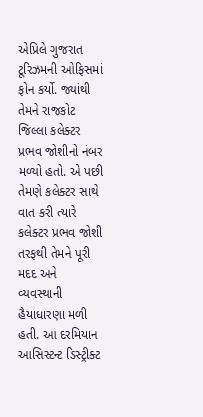એપ્રિલે ગુજરાત ટૂરિઝમની ઓફિસમાં ફોન કર્યો. જ્યાંથી તેમને રાજકોટ જિલ્લા કલેક્ટર પ્રભવ જોશીનો નંબર મળ્યો હતો. એ પછી તેમણે કલેક્ટર સાથે વાત કરી ત્યારે કલેક્ટર પ્રભવ જોશી તરફથી તેમને પૂરી મદદ અને વ્યવસ્થાની હૈયાધારણા મળી હતી. આ દરમિયાન આસિસ્ટન્ટ ડિસ્ટ્રીક્ટ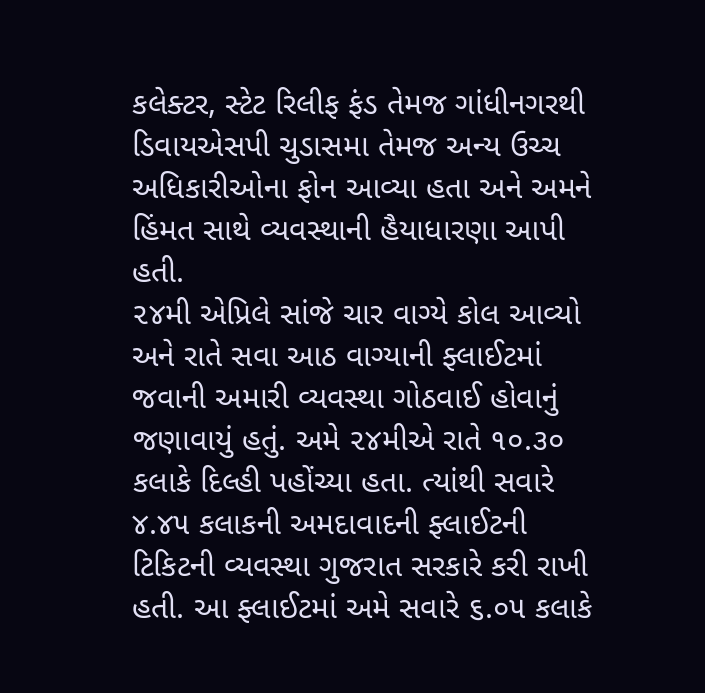કલેક્ટર, સ્ટેટ રિલીફ ફંડ તેમજ ગાંધીનગરથી ડિવાયએસપી ચુડાસમા તેમજ અન્ય ઉચ્ચ અધિકારીઓના ફોન આવ્યા હતા અને અમને હિંમત સાથે વ્યવસ્થાની હૈયાધારણા આપી હતી.
૨૪મી એપ્રિલે સાંજે ચાર વાગ્યે કોલ આવ્યો અને રાતે સવા આઠ વાગ્યાની ફ્લાઈટમાં જવાની અમારી વ્યવસ્થા ગોઠવાઈ હોવાનું જણાવાયું હતું. અમે ૨૪મીએ રાતે ૧૦.૩૦ કલાકે દિલ્હી પહોંચ્યા હતા. ત્યાંથી સવારે ૪.૪૫ કલાકની અમદાવાદની ફ્લાઈટની ટિકિટની વ્યવસ્થા ગુજરાત સરકારે કરી રાખી હતી. આ ફ્લાઈટમાં અમે સવારે ૬.૦૫ કલાકે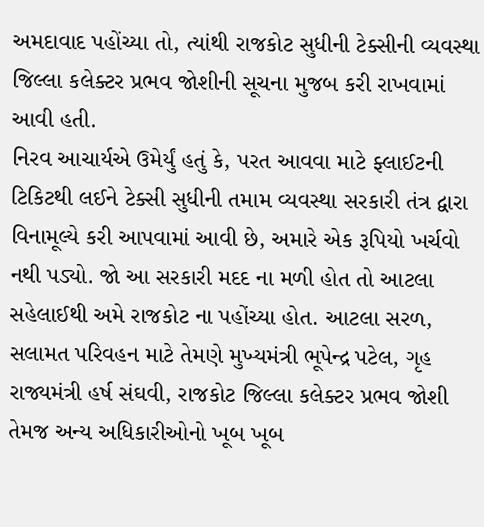અમદાવાદ પહોંચ્યા તો, ત્યાંથી રાજકોટ સુધીની ટેક્સીની વ્યવસ્થા જિલ્લા કલેક્ટર પ્રભવ જોશીની સૂચના મુજબ કરી રાખવામાં આવી હતી.
નિરવ આચાર્યએ ઉમેર્યું હતું કે, પરત આવવા માટે ફ્લાઈટની ટિકિટથી લઈને ટેક્સી સુધીની તમામ વ્યવસ્થા સરકારી તંત્ર દ્વારા વિનામૂલ્યે કરી આપવામાં આવી છે, અમારે એક રૂપિયો ખર્ચવો નથી પડ્યો. જો આ સરકારી મદદ ના મળી હોત તો આટલા સહેલાઈથી અમે રાજકોટ ના પહોંચ્યા હોત. આટલા સરળ, સલામત પરિવહન માટે તેમણે મુખ્યમંત્રી ભૂપેન્દ્ર પટેલ, ગૃહ રાજ્યમંત્રી હર્ષ સંઘવી, રાજકોટ જિલ્લા કલેક્ટર પ્રભવ જોશી તેમજ અન્ય અધિકારીઓનો ખૂબ ખૂબ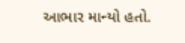આભાર માન્યો હતો.